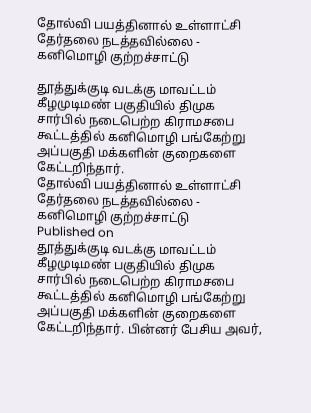தோல்வி பயத்தினால் உள்ளாட்சி தேர்தலை நடத்தவில்லை - கனிமொழி குற்றச்சாட்டு

தூத்துக்குடி வடக்கு மாவட்டம் கீழமுடிமண் பகுதியில் திமுக சார்பில் நடைபெற்ற கிராமசபை கூட்டத்தில் கனிமொழி பங்கேற்று அப்பகுதி மக்களின் குறைகளை கேட்டறிந்தார்.
தோல்வி பயத்தினால் உள்ளாட்சி தேர்தலை நடத்தவில்லை - கனிமொழி குற்றச்சாட்டு
Published on
தூத்துக்குடி வடக்கு மாவட்டம் கீழமுடிமண் பகுதியில் திமுக சார்பில் நடைபெற்ற கிராமசபை கூட்டத்தில் கனிமொழி பங்கேற்று அப்பகுதி மக்களின் குறைகளை கேட்டறிந்தார். பின்னர் பேசிய அவர்,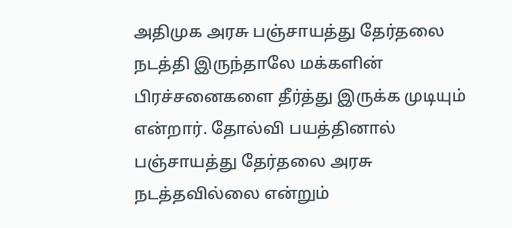அதிமுக அரசு பஞ்சாயத்து தேர்தலை நடத்தி இருந்தாலே மக்களின் பிரச்சனைகளை தீர்த்து இருக்க முடியும் என்றார். தோல்வி பயத்தினால் பஞ்சாயத்து தேர்தலை அரசு நடத்தவில்லை என்றும்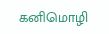கனிமொழி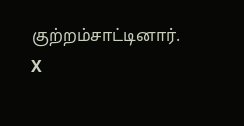குற்றம்சாட்டினார்.
X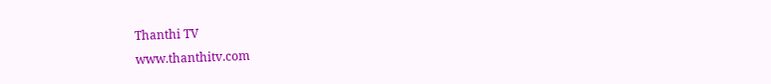Thanthi TV
www.thanthitv.com